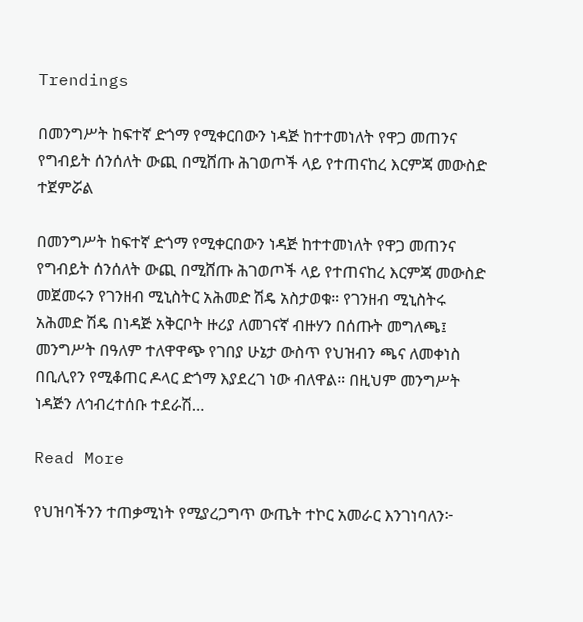Trendings

በመንግሥት ከፍተኛ ድጎማ የሚቀርበውን ነዳጅ ከተተመነለት የዋጋ መጠንና የግብይት ሰንሰለት ውጪ በሚሸጡ ሕገወጦች ላይ የተጠናከረ እርምጃ መውስድ ተጀምሯል

በመንግሥት ከፍተኛ ድጎማ የሚቀርበውን ነዳጅ ከተተመነለት የዋጋ መጠንና የግብይት ሰንሰለት ውጪ በሚሸጡ ሕገወጦች ላይ የተጠናከረ እርምጃ መውስድ መጀመሩን የገንዘብ ሚኒስትር አሕመድ ሽዴ አስታወቁ። የገንዘብ ሚኒስትሩ አሕመድ ሽዴ በነዳጅ አቅርቦት ዙሪያ ለመገናኛ ብዙሃን በሰጡት መግለጫ፤ መንግሥት በዓለም ተለዋዋጭ የገበያ ሁኔታ ውስጥ የህዝብን ጫና ለመቀነስ በቢሊየን የሚቆጠር ዶላር ድጎማ እያደረገ ነው ብለዋል። በዚህም መንግሥት ነዳጅን ለኅብረተሰቡ ተደራሽ…

Read More

የህዝባችንን ተጠቃሚነት የሚያረጋግጥ ውጤት ተኮር አመራር እንገነባለን፦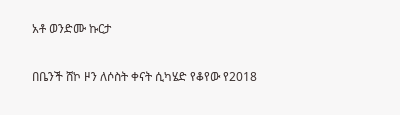አቶ ወንድሙ ኩርታ

በቤንች ሸኮ ዞን ለሶስት ቀናት ሲካሄድ የቆየው የ2018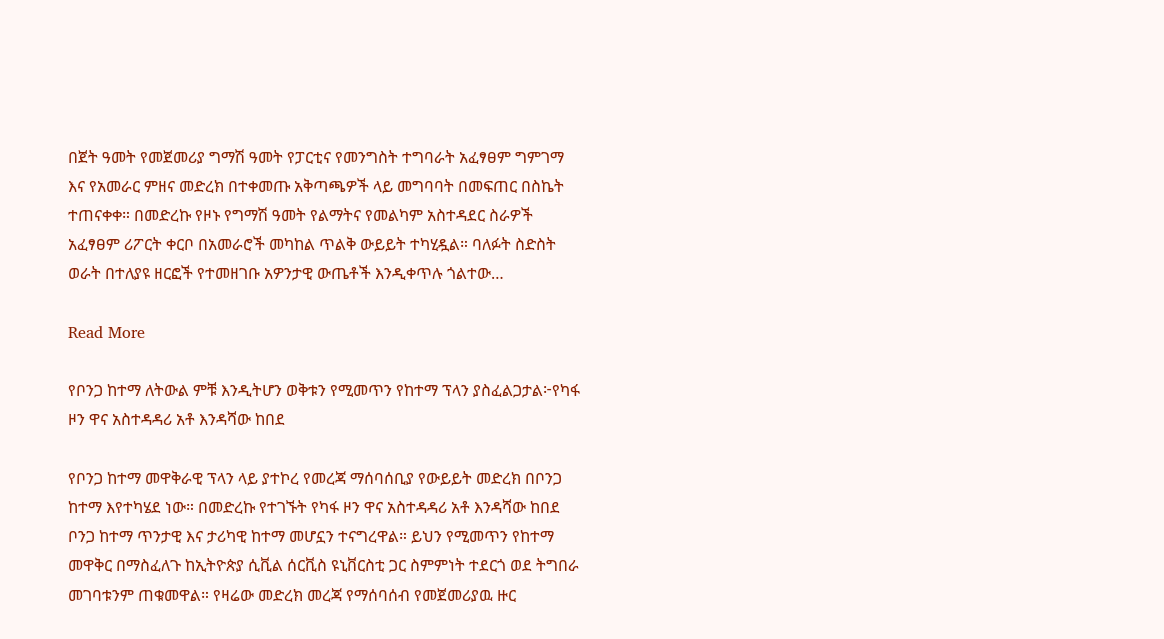በጀት ዓመት የመጀመሪያ ግማሽ ዓመት የፓርቲና የመንግስት ተግባራት አፈፃፀም ግምገማ እና የአመራር ምዘና መድረክ በተቀመጡ አቅጣጫዎች ላይ መግባባት በመፍጠር በስኬት ተጠናቀቀ። በመድረኩ የዞኑ የግማሽ ዓመት የልማትና የመልካም አስተዳደር ስራዎች አፈፃፀም ሪፖርት ቀርቦ በአመራሮች መካከል ጥልቅ ውይይት ተካሂዷል። ባለፉት ስድስት ወራት በተለያዩ ዘርፎች የተመዘገቡ አዎንታዊ ውጤቶች እንዲቀጥሉ ጎልተው…

Read More

የቦንጋ ከተማ ለትውል ምቹ እንዲትሆን ወቅቱን የሚመጥን የከተማ ፕላን ያስፈልጋታል፦የካፋ ዞን ዋና አስተዳዳሪ አቶ እንዳሻው ከበደ

የቦንጋ ከተማ መዋቅራዊ ፕላን ላይ ያተኮረ የመረጃ ማሰባሰቢያ የውይይት መድረክ በቦንጋ ከተማ እየተካሄደ ነው። በመድረኩ የተገኙት የካፋ ዞን ዋና አስተዳዳሪ አቶ እንዳሻው ከበደ ቦንጋ ከተማ ጥንታዊ እና ታሪካዊ ከተማ መሆኗን ተናግረዋል። ይህን የሚመጥን የከተማ መዋቅር በማስፈለጉ ከኢትዮጵያ ሲቪል ሰርቪስ ዩኒቨርስቲ ጋር ስምምነት ተደርጎ ወደ ትግበራ መገባቱንም ጠቁመዋል። የዛሬው መድረክ መረጃ የማሰባሰብ የመጀመሪያዉ ዙር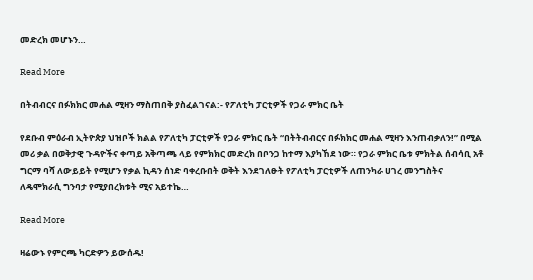መድረክ መሆኑን…

Read More

በትብብርና በፉክክር መሐል ሚዛን ማስጠበቅ ያስፈልገናል:- የፖለቲካ ፓርቲዎች የጋራ ምክር ቤት

የደቡብ ምዕራብ ኢትዮጵያ ህዝቦች ክልል የፖለቲካ ፓርቲዎች የጋራ ምክር ቤት “በትትብብርና በፉክክር መሐል ሚዛን እንጠብቃለን!” በሚል መሪ ቃል በወቅታዊ ጉዳዮችና ቀጣይ አቅጣጫ ላይ የምክክር መድረክ በቦንጋ ከተማ እያካኸደ ነው። የጋራ ምክር ቤቱ ምክትል ሰብሳቢ አቶ ግርማ ባሻ ለውይይት የሚሆን የቃል ኪዳን ሰነድ ባቀረቡበት ወቅት እንደገለፁት የፖለቲካ ፓርቲዎች ለጠንካራ ሀገረ መንግስትና ለዴሞክራሲ ግንባታ የሚያበረክቱት ሚና አይተኬ…

Read More

ዛሬውኑ የምርጫ ካርድዎን ይውሰዱ!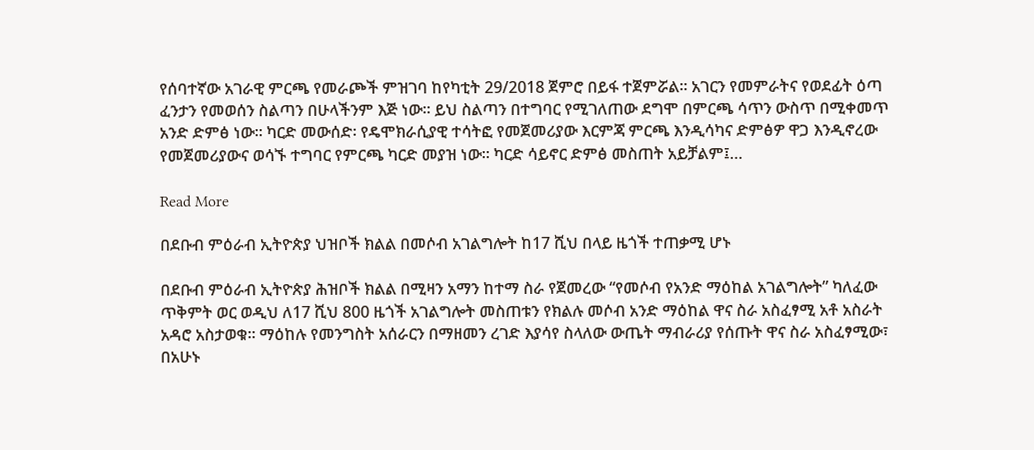የሰባተኛው አገራዊ ምርጫ የመራጮች ምዝገባ ከየካቲት 29/2018 ጀምሮ በይፋ ተጀምሯል። አገርን የመምራትና የወደፊት ዕጣ ፈንታን የመወሰን ስልጣን በሁላችንም እጅ ነው። ይህ ስልጣን በተግባር የሚገለጠው ደግሞ በምርጫ ሳጥን ውስጥ በሚቀመጥ አንድ ድምፅ ነው። ካርድ መውሰድ፡ የዴሞክራሲያዊ ተሳትፎ የመጀመሪያው እርምጃ ምርጫ እንዲሳካና ድምፅዎ ዋጋ እንዲኖረው የመጀመሪያውና ወሳኙ ተግባር የምርጫ ካርድ መያዝ ነው። ካርድ ሳይኖር ድምፅ መስጠት አይቻልም፤…

Read More

በደቡብ ምዕራብ ኢትዮጵያ ህዝቦች ክልል በመሶብ አገልግሎት ከ17 ሺህ በላይ ዜጎች ተጠቃሚ ሆኑ

በደቡብ ምዕራብ ኢትዮጵያ ሕዝቦች ክልል በሚዛን አማን ከተማ ስራ የጀመረው “የመሶብ የአንድ ማዕከል አገልግሎት” ካለፈው ጥቅምት ወር ወዲህ ለ17 ሺህ 800 ዜጎች አገልግሎት መስጠቱን የክልሉ መሶብ አንድ ማዕከል ዋና ስራ አስፈፃሚ አቶ አስራት አዳሮ አስታወቁ። ማዕከሉ የመንግስት አሰራርን በማዘመን ረገድ እያሳየ ስላለው ውጤት ማብራሪያ የሰጡት ዋና ስራ አስፈፃሚው፣ በአሁኑ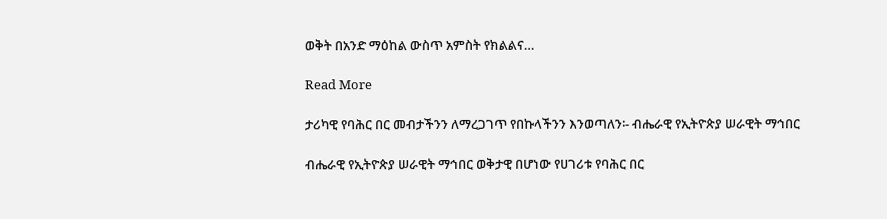ወቅት በአንድ ማዕከል ውስጥ አምስት የክልልና…

Read More

ታሪካዊ የባሕር በር መብታችንን ለማረጋገጥ የበኩላችንን እንወጣለን፡- ብሔራዊ የኢትዮጵያ ሠራዊት ማኅበር

ብሔራዊ የኢትዮጵያ ሠራዊት ማኅበር ወቅታዊ በሆነው የሀገሪቱ የባሕር በር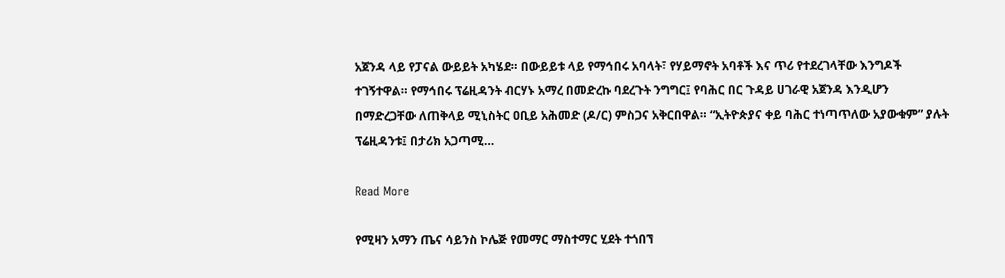አጀንዳ ላይ የፓናል ውይይት አካሄደ። በውይይቱ ላይ የማኅበሩ አባላት፣ የሃይማኖት አባቶች እና ጥሪ የተደረገላቸው እንግዶች ተገኝተዋል። የማኅበሩ ፕሬዚዳንት ብርሃኑ አማረ በመድረኩ ባደረጉት ንግግር፤ የባሕር በር ጉዳይ ሀገራዊ አጀንዳ እንዲሆን በማድረጋቸው ለጠቅላይ ሚኒስትር ዐቢይ አሕመድ (ዶ/ር) ምስጋና አቅርበዋል። “ኢትዮጵያና ቀይ ባሕር ተነጣጥለው አያውቁም” ያሉት ፕሬዚዳንቱ፤ በታሪክ አጋጣሚ…

Read More

የሚዛን አማን ጤና ሳይንስ ኮሌጅ የመማር ማስተማር ሂደት ተጎበኘ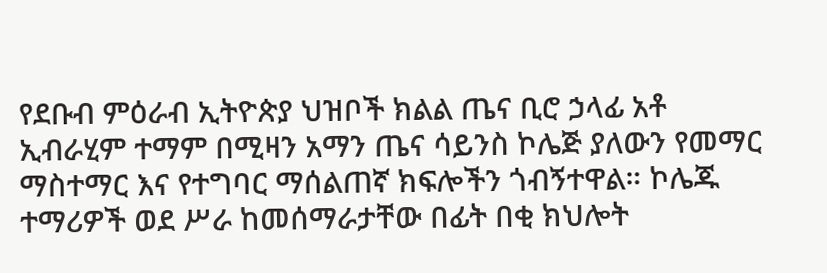የደቡብ ምዕራብ ኢትዮጵያ ህዝቦች ክልል ጤና ቢሮ ኃላፊ አቶ ኢብራሂም ተማም በሚዛን አማን ጤና ሳይንስ ኮሌጅ ያለውን የመማር ማስተማር እና የተግባር ማሰልጠኛ ክፍሎችን ጎብኝተዋል። ኮሌጁ ተማሪዎች ወደ ሥራ ከመሰማራታቸው በፊት በቂ ክህሎት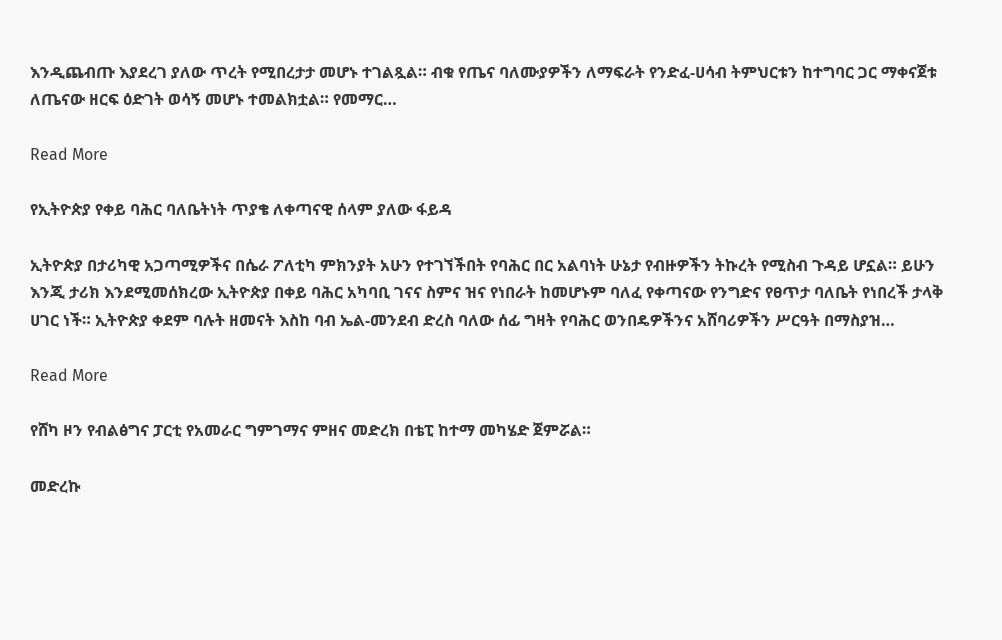እንዲጨብጡ እያደረገ ያለው ጥረት የሚበረታታ መሆኑ ተገልጿል። ብቁ የጤና ባለሙያዎችን ለማፍራት የንድፈ-ሀሳብ ትምህርቱን ከተግባር ጋር ማቀናጀቱ ለጤናው ዘርፍ ዕድገት ወሳኝ መሆኑ ተመልክቷል። የመማር…

Read More

የኢትዮጵያ የቀይ ባሕር ባለቤትነት ጥያቄ ለቀጣናዊ ሰላም ያለው ፋይዳ

ኢትዮጵያ በታሪካዊ አጋጣሚዎችና በሴራ ፖለቲካ ምክንያት አሁን የተገኘችበት የባሕር በር አልባነት ሁኔታ የብዙዎችን ትኩረት የሚስብ ጉዳይ ሆኗል። ይሁን እንጂ ታሪክ እንደሚመሰክረው ኢትዮጵያ በቀይ ባሕር አካባቢ ገናና ስምና ዝና የነበራት ከመሆኑም ባለፈ የቀጣናው የንግድና የፀጥታ ባለቤት የነበረች ታላቅ ሀገር ነች። ኢትዮጵያ ቀደም ባሉት ዘመናት እስከ ባብ ኤል-መንደብ ድረስ ባለው ሰፊ ግዛት የባሕር ወንበዴዎችንና አሸባሪዎችን ሥርዓት በማስያዝ…

Read More

የሸካ ዞን የብልፅግና ፓርቲ የአመራር ግምገማና ምዘና መድረክ በቴፒ ከተማ መካሄድ ጀምሯል።

መድረኩ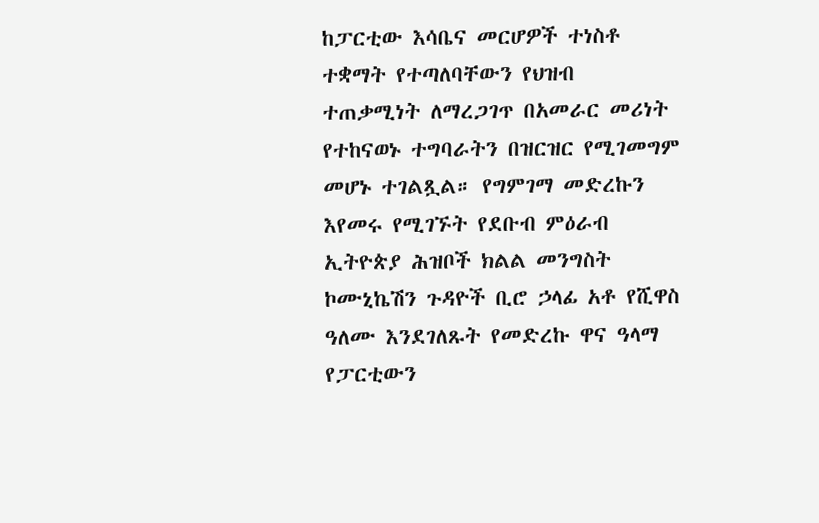ከፓርቲው እሳቤና መርሆዎች ተነስቶ ተቋማት የተጣለባቸውን የህዝብ ተጠቃሚነት ለማረጋገጥ በአመራር መሪነት የተከናወኑ ተግባራትን በዝርዝር የሚገመግም መሆኑ ተገልጿል። የግምገማ መድረኩን እየመሩ የሚገኙት የደቡብ ምዕራብ ኢትዮጵያ ሕዝቦች ክልል መንግስት ኮሙኒኬሽን ጉዳዮች ቢሮ ኃላፊ አቶ የሺዋስ ዓለሙ እንደገለጹት የመድረኩ ዋና ዓላማ የፓርቲውን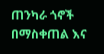ጠንካራ ጎኖች በማስቀጠል እና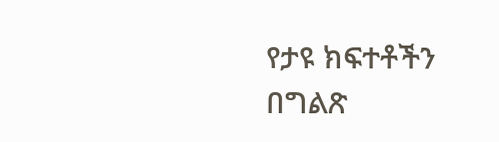የታዩ ክፍተቶችን በግልጽ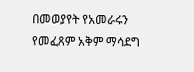በመወያየት የአመራሩን የመፈጸም አቅም ማሳደግ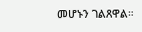መሆኑን ገልጸዋል።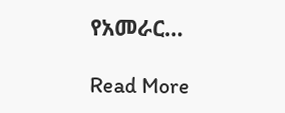የአመራር…

Read More